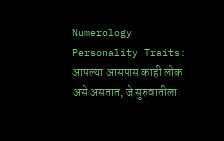Numerology Personality Traits: आपल्या आसपास काही लोक असे असतात, जे सुरुवातीला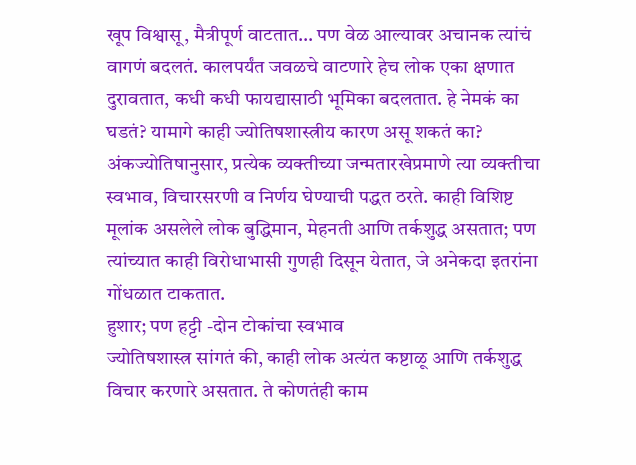खूप विश्वासू, मैत्रीपूर्ण वाटतात… पण वेळ आल्यावर अचानक त्यांचं वागणं बदलतं. कालपर्यंत जवळचे वाटणारे हेच लोक एका क्षणात दुरावतात, कधी कधी फायद्यासाठी भूमिका बदलतात. हे नेमकं का घडतं? यामागे काही ज्योतिषशास्त्रीय कारण असू शकतं का? अंकज्योतिषानुसार, प्रत्येक व्यक्तीच्या जन्मतारखेप्रमाणे त्या व्यक्तीचा स्वभाव, विचारसरणी व निर्णय घेण्याची पद्धत ठरते. काही विशिष्ट मूलांक असलेले लोक बुद्धिमान, मेहनती आणि तर्कशुद्ध असतात; पण त्यांच्यात काही विरोधाभासी गुणही दिसून येतात, जे अनेकदा इतरांना गोंधळात टाकतात.
हुशार; पण हट्टी -दोन टोकांचा स्वभाव
ज्योतिषशास्त्र सांगतं की, काही लोक अत्यंत कष्टाळू आणि तर्कशुद्ध विचार करणारे असतात. ते कोणतंही काम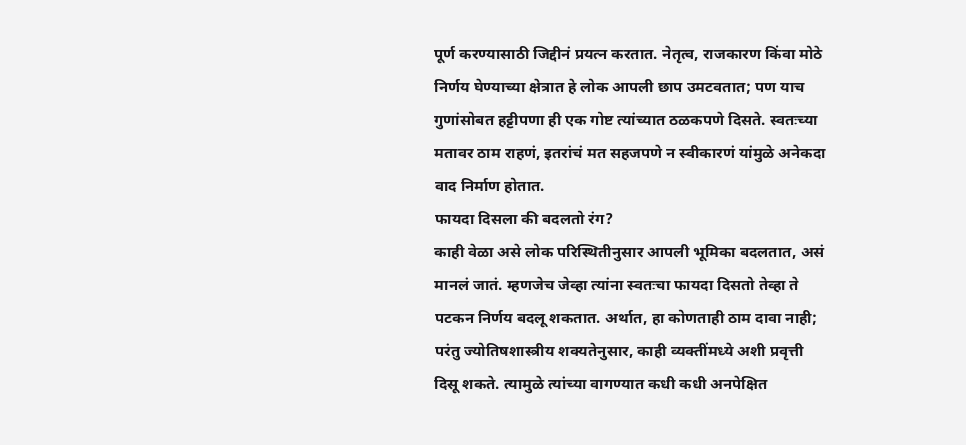पूर्ण करण्यासाठी जिद्दीनं प्रयत्न करतात. नेतृत्व, राजकारण किंवा मोठे निर्णय घेण्याच्या क्षेत्रात हे लोक आपली छाप उमटवतात; पण याच गुणांसोबत हट्टीपणा ही एक गोष्ट त्यांच्यात ठळकपणे दिसते. स्वतःच्या मतावर ठाम राहणं, इतरांचं मत सहजपणे न स्वीकारणं यांमुळे अनेकदा वाद निर्माण होतात.
फायदा दिसला की बदलतो रंग?
काही वेळा असे लोक परिस्थितीनुसार आपली भूमिका बदलतात, असं मानलं जातं. म्हणजेच जेव्हा त्यांना स्वतःचा फायदा दिसतो तेव्हा ते पटकन निर्णय बदलू शकतात. अर्थात, हा कोणताही ठाम दावा नाही; परंतु ज्योतिषशास्त्रीय शक्यतेनुसार, काही व्यक्तींमध्ये अशी प्रवृत्ती दिसू शकते. त्यामुळे त्यांच्या वागण्यात कधी कधी अनपेक्षित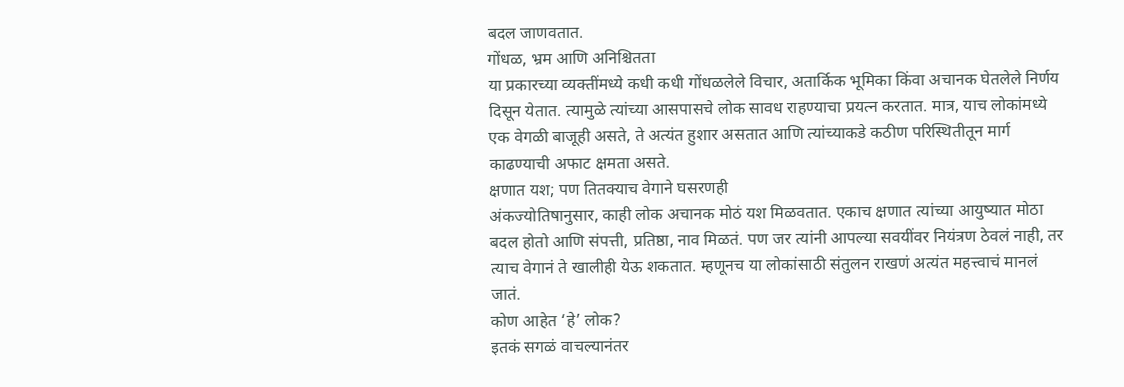बदल जाणवतात.
गोंधळ, भ्रम आणि अनिश्चितता
या प्रकारच्या व्यक्तींमध्ये कधी कधी गोंधळलेले विचार, अतार्किक भूमिका किंवा अचानक घेतलेले निर्णय दिसून येतात. त्यामुळे त्यांच्या आसपासचे लोक सावध राहण्याचा प्रयत्न करतात. मात्र, याच लोकांमध्ये एक वेगळी बाजूही असते, ते अत्यंत हुशार असतात आणि त्यांच्याकडे कठीण परिस्थितीतून मार्ग काढण्याची अफाट क्षमता असते.
क्षणात यश; पण तितक्याच वेगाने घसरणही
अंकज्योतिषानुसार, काही लोक अचानक मोठं यश मिळवतात. एकाच क्षणात त्यांच्या आयुष्यात मोठा बदल होतो आणि संपत्ती, प्रतिष्ठा, नाव मिळतं. पण जर त्यांनी आपल्या सवयींवर नियंत्रण ठेवलं नाही, तर त्याच वेगानं ते खालीही येऊ शकतात. म्हणूनच या लोकांसाठी संतुलन राखणं अत्यंत महत्त्वाचं मानलं जातं.
कोण आहेत ‘हे’ लोक?
इतकं सगळं वाचल्यानंतर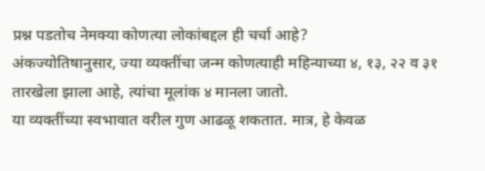प्रश्न पडतोच नेमक्या कोणत्या लोकांबद्दल ही चर्चा आहे?
अंकज्योतिषानुसार, ज्या व्यक्तींचा जन्म कोणत्याही महिन्याच्या ४, १३, २२ व ३१ तारखेला झाला आहे, त्यांचा मूलांक ४ मानला जातो.
या व्यक्तींच्या स्वभावात वरील गुण आढळू शकतात. मात्र, हे केवळ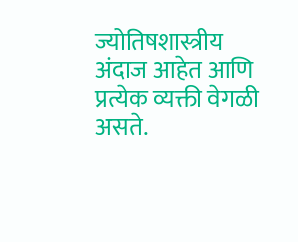ज्योतिषशास्त्रीय अंदाज आहेत आणि प्रत्येक व्यक्ती वेगळी असते.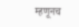म्हणूनच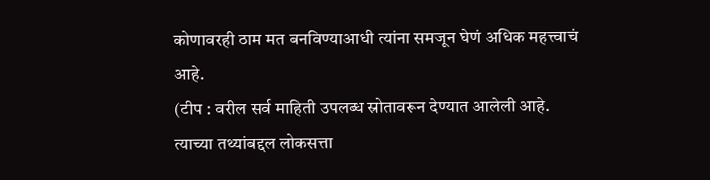कोणावरही ठाम मत बनविण्याआधी त्यांना समजून घेणं अधिक महत्त्वाचं आहे.
(टीप : वरील सर्व माहिती उपलब्ध स्रोतावरून देण्यात आलेली आहे. त्याच्या तथ्यांबद्दल लोकसत्ता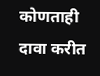कोणताही दावा करीत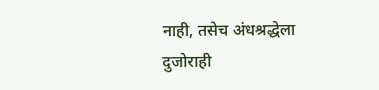नाही, तसेच अंधश्रद्धेला दुजोराही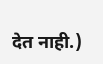देत नाही.)